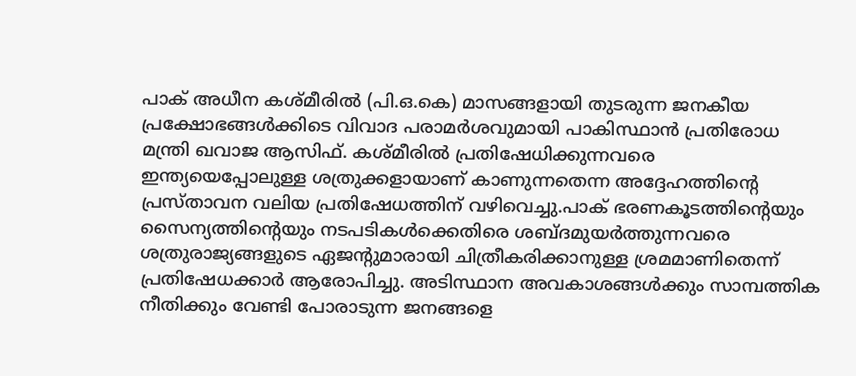പാക് അധീന കശ്മീരിൽ (പി.ഒ.കെ) മാസങ്ങളായി തുടരുന്ന ജനകീയ പ്രക്ഷോഭങ്ങൾക്കിടെ വിവാദ പരാമർശവുമായി പാകിസ്ഥാൻ പ്രതിരോധ മന്ത്രി ഖവാജ ആസിഫ്. കശ്മീരിൽ പ്രതിഷേധിക്കുന്നവരെ ഇന്ത്യയെപ്പോലുള്ള ശത്രുക്കളായാണ് കാണുന്നതെന്ന അദ്ദേഹത്തിന്റെ പ്രസ്താവന വലിയ പ്രതിഷേധത്തിന് വഴിവെച്ചു.പാക് ഭരണകൂടത്തിന്റെയും സൈന്യത്തിന്റെയും നടപടികൾക്കെതിരെ ശബ്ദമുയർത്തുന്നവരെ ശത്രുരാജ്യങ്ങളുടെ ഏജന്റുമാരായി ചിത്രീകരിക്കാനുള്ള ശ്രമമാണിതെന്ന് പ്രതിഷേധക്കാർ ആരോപിച്ചു. അടിസ്ഥാന അവകാശങ്ങൾക്കും സാമ്പത്തിക നീതിക്കും വേണ്ടി പോരാടുന്ന ജനങ്ങളെ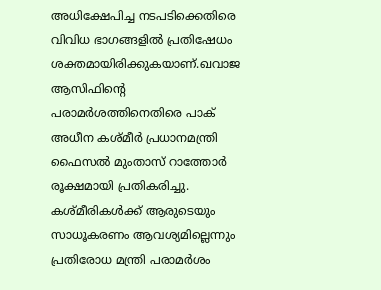അധിക്ഷേപിച്ച നടപടിക്കെതിരെ വിവിധ ഭാഗങ്ങളിൽ പ്രതിഷേധം ശക്തമായിരിക്കുകയാണ്.ഖവാജ ആസിഫിന്റെ പരാമർശത്തിനെതിരെ പാക് അധീന കശ്മീർ പ്രധാനമന്ത്രി ഫൈസൽ മുംതാസ് റാത്തോർ രൂക്ഷമായി പ്രതികരിച്ചു. കശ്മീരികൾക്ക് ആരുടെയും സാധൂകരണം ആവശ്യമില്ലെന്നും പ്രതിരോധ മന്ത്രി പരാമർശം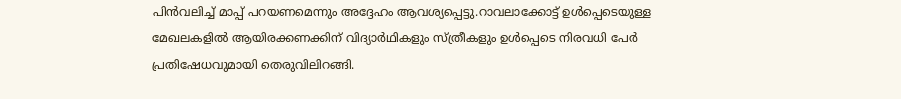പിൻവലിച്ച് മാപ്പ് പറയണമെന്നും അദ്ദേഹം ആവശ്യപ്പെട്ടു.റാവലാക്കോട്ട് ഉൾപ്പെടെയുള്ള മേഖലകളിൽ ആയിരക്കണക്കിന് വിദ്യാർഥികളും സ്ത്രീകളും ഉൾപ്പെടെ നിരവധി പേർ പ്രതിഷേധവുമായി തെരുവിലിറങ്ങി.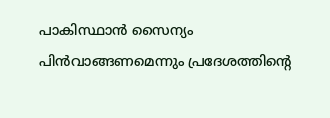പാകിസ്ഥാൻ സൈന്യം പിൻവാങ്ങണമെന്നും പ്രദേശത്തിന്റെ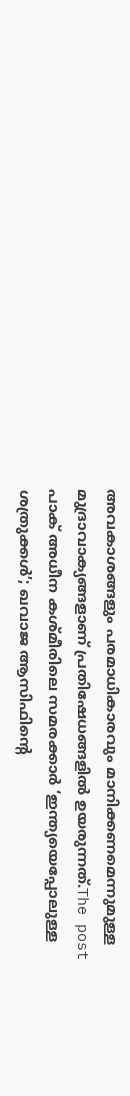അവകാശങ്ങളും പരമാധികാരവും മാനിക്കണമെന്നുമുള്ള മുദ്രാവാക്യങ്ങളാണ് പ്രതിഷേധങ്ങളിൽ ഉയരുന്നത്.The post പാക് അധീന കശ്മീരിലെ സമരക്കാർ ‘ഇന്ത്യയെപ്പോലുള്ള ശത്രുക്കൾ’; ഖവാജ ആസിഫിന്റെ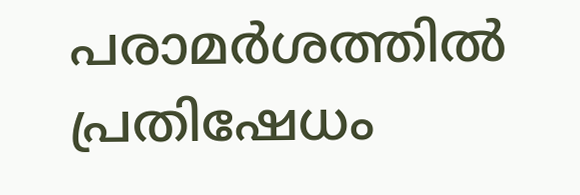പരാമർശത്തിൽ പ്രതിഷേധം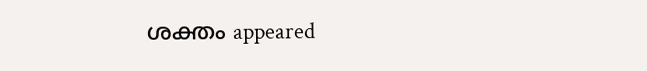ശക്തം appeared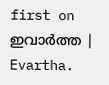first on ഇവാർത്ത | Evartha.